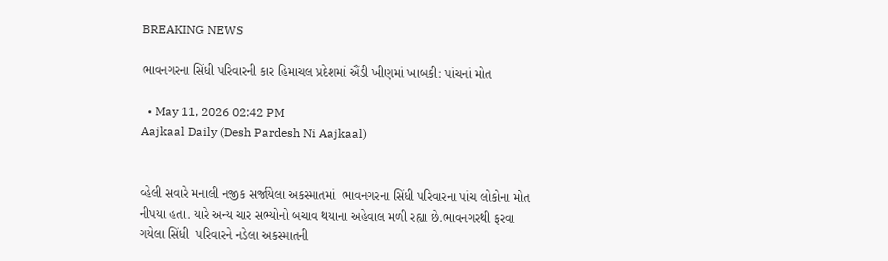BREAKING NEWS

ભાવનગરના સિંધી પરિવારની કાર હિમાચલ પ્રદેશમાં ઐંડી ખીણમાં ખાબકી: પાંચનાં મોત

  • May 11, 2026 02:42 PM
Aajkaal Daily (Desh Pardesh Ni Aajkaal)


વ્હેલી સવારે મનાલી નજીક સર્જાયેલા અકસ્માતમાં  ભાવનગરના સિંધી પરિવારના પાંચ લોકોના મોત નીપયા હતા. યારે અન્ય ચાર સભ્યોનો બચાવ થયાના અહેવાલ મળી રહ્યા છે.ભાવનગરથી ફરવા ગયેલા સિંધી  પરિવારને નડેલા અકસ્માતની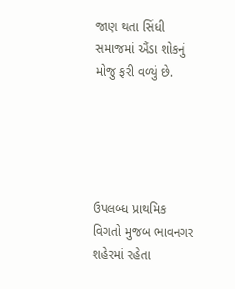જાણ થતા સિંધી સમાજમાં ઐંડા શોકનું મોજુ ફરી વળ્યું છે.





ઉપલબ્ધ પ્રાથમિક વિગતો મુજબ ભાવનગર શહેરમાં રહેતા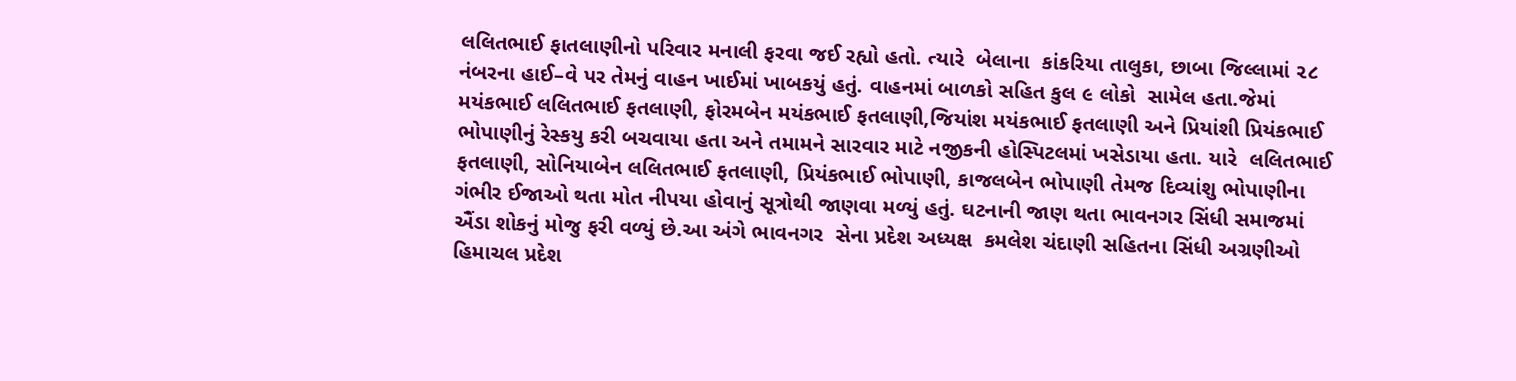લલિતભાઈ ફાતલાણીનો પરિવાર મનાલી ફરવા જઈ રહ્યો હતો. ત્યારે  બેલાના  કાંકરિયા તાલુકા, છાબા જિલ્લામાં ૨૮ નંબરના હાઈ–વે પર તેમનું વાહન ખાઈમાં ખાબકયું હતું. વાહનમાં બાળકો સહિત કુલ ૯ લોકો  સામેલ હતા.જેમાં મયંકભાઈ લલિતભાઈ ફતલાણી, ફોરમબેન મયંકભાઈ ફતલાણી,જિયાંશ મયંકભાઈ ફતલાણી અને પ્રિયાંશી પ્રિયંકભાઈ ભોપાણીનું રેસ્કયુ કરી બચવાયા હતા અને તમામને સારવાર માટે નજીકની હોસ્પિટલમાં ખસેડાયા હતા. યારે  લલિતભાઈ ફતલાણી, સોનિયાબેન લલિતભાઈ ફતલાણી, પ્રિયંકભાઈ ભોપાણી, કાજલબેન ભોપાણી તેમજ દિવ્યાંશુ ભોપાણીના ગંભીર ઈજાઓ થતા મોત નીપયા હોવાનું સૂત્રોથી જાણવા મળ્યું હતું. ઘટનાની જાણ થતા ભાવનગર સિંધી સમાજમાં ઐંડા શોકનું મોજુ ફરી વળ્યું છે.આ અંગે ભાવનગર  સેના પ્રદેશ અધ્યક્ષ  કમલેશ ચંદાણી સહિતના સિંધી અગ્રણીઓ  હિમાચલ પ્રદેશ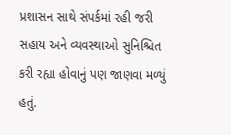પ્રશાસન સાથે સંપર્કમાં રહી જરી સહાય અને વ્યવસ્થાઓ સુનિશ્ચિત કરી રહ્યા હોવાનું પણ જાણવા મળ્યું હતું.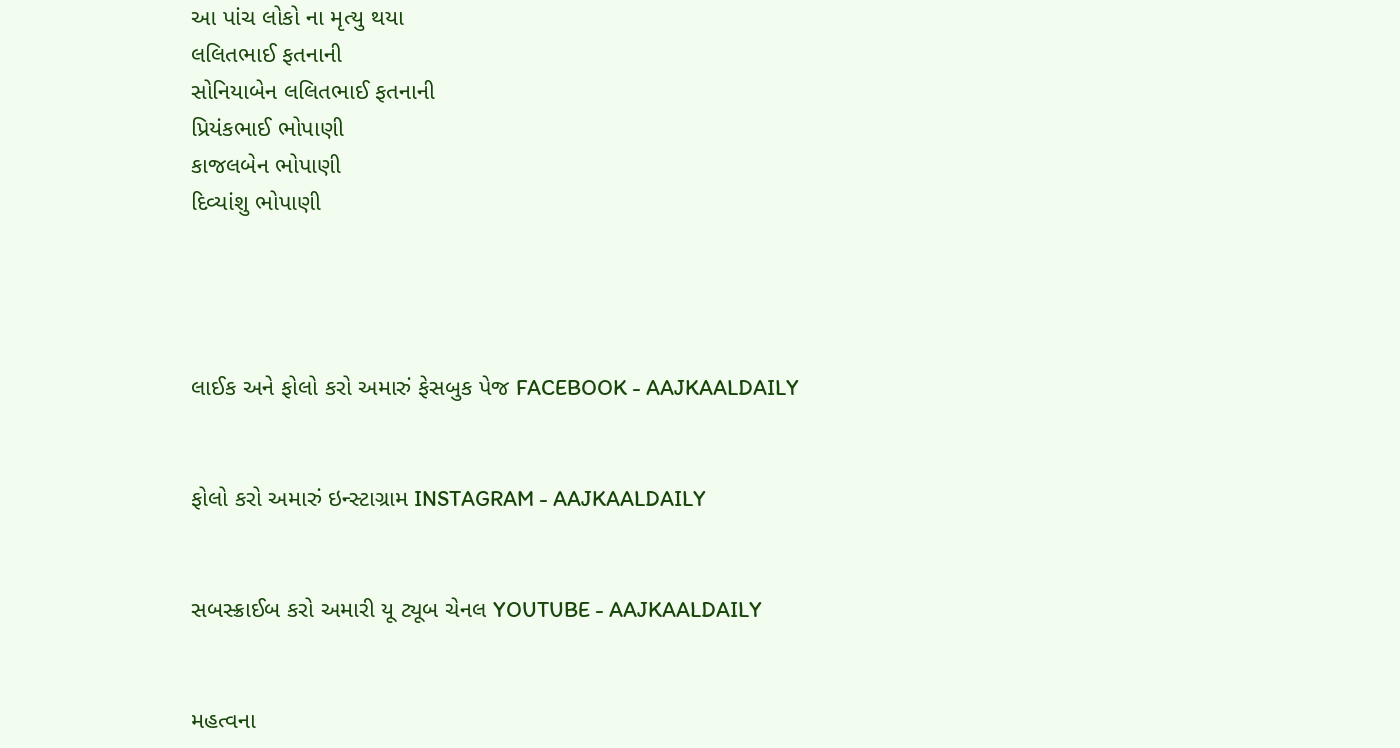આ પાંચ લોકો ના મૃત્યુ થયા
લલિતભાઈ ફતનાની
સોનિયાબેન લલિતભાઈ ફતનાની
પ્રિયંકભાઈ ભોપાણી
કાજલબેન ભોપાણી
દિવ્યાંશુ ભોપાણી




લાઈક અને ફોલો કરો અમારું ફેસબુક પેજ FACEBOOK - AAJKAALDAILY


ફોલો કરો અમારું ઇન્સ્ટાગ્રામ INSTAGRAM - AAJKAALDAILY


સબસ્ક્રાઈબ કરો અમારી યૂ ટ્યૂબ ચેનલ YOUTUBE - AAJKAALDAILY


મહત્વના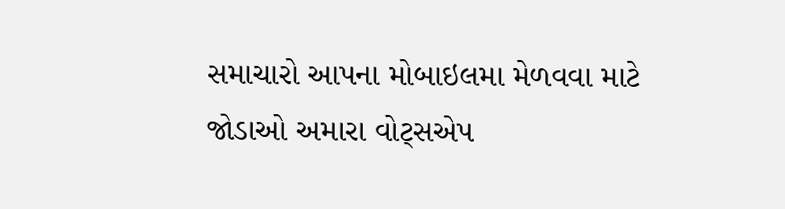સમાચારો આપના મોબાઇલમા મેળવવા માટે જોડાઓ અમારા વોટ્સએપ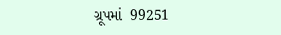ગ્રૂપમાં  99251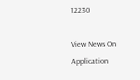12230

View News On Application